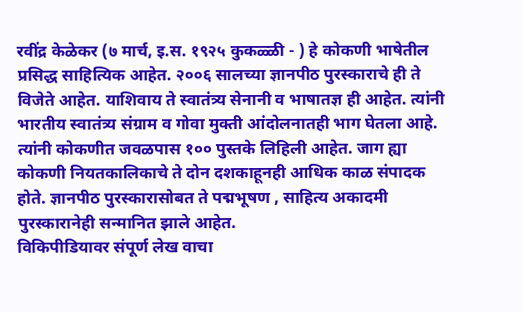रवींद्र केळेकर (७ मार्च, इ.स. १९२५ कुकळ्ळी - ) हे कोकणी भाषेतील प्रसिद्ध साहित्यिक आहेत. २००६ सालच्या ज्ञानपीठ पुरस्काराचे ही ते विजेते आहेत. याशिवाय ते स्वातंत्र्य सेनानी व भाषातज्ञ ही आहेत. त्यांनी भारतीय स्वातंत्र्य संग्राम व गोवा मुक्ती आंदोलनातही भाग घेतला आहे. त्यांनी कोकणीत जवळपास १०० पुस्तके लिहिली आहेत. जाग ह्या कोकणी नियतकालिकाचे ते दोन दशकाहूनही आधिक काळ संपादक होते. ज्ञानपीठ पुरस्कारासोबत ते पद्मभूषण , साहित्य अकादमी पुरस्कारानेही सन्मानित झाले आहेत.
विकिपीडियावर संपूर्ण लेख वाचा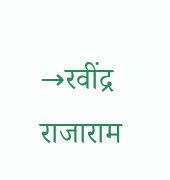→रवींद्र राजाराम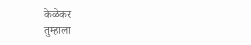केळेकर
तुम्हाला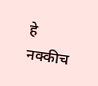हे नक्कीच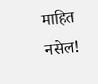माहित नसेल!